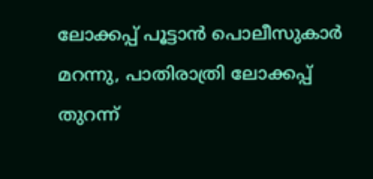ലോക്കപ്പ് പൂട്ടാൻ പൊലീസുകാർ മറന്നു, പാതിരാത്രി ലോക്കപ്പ് തുറന്ന്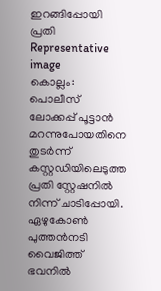ഇറങ്ങിപ്പോയി പ്രതി
Representative image
കൊല്ലം: പൊലീസ് ലോക്കപ്പ് പൂട്ടാൻ മറന്നുപോയതിനെ തുടർന്ന് കസ്റ്റഡിയിലെടുത്ത പ്രതി സ്റ്റേഷനിൽ നിന്ന് ചാടിപ്പോയി. ഏഴുകോൺ പുത്തൻനടി വൈജിത്ത് ഭവനിൽ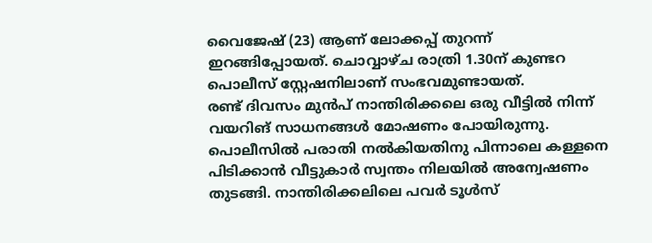വൈജേഷ് (23) ആണ് ലോക്കപ്പ് തുറന്ന് ഇറങ്ങിപ്പോയത്. ചൊവ്വാഴ്ച രാത്രി 1.30ന് കുണ്ടറ പൊലീസ് സ്റ്റേഷനിലാണ് സംഭവമുണ്ടായത്.
രണ്ട് ദിവസം മുൻപ് നാന്തിരിക്കലെ ഒരു വീട്ടിൽ നിന്ന് വയറിങ് സാധനങ്ങൾ മോഷണം പോയിരുന്നു. പൊലീസിൽ പരാതി നൽകിയതിനു പിന്നാലെ കള്ളനെ പിടിക്കാൻ വീട്ടുകാർ സ്വന്തം നിലയിൽ അന്വേഷണം തുടങ്ങി. നാന്തിരിക്കലിലെ പവർ ടൂൾസ്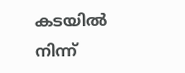കടയിൽ നിന്ന്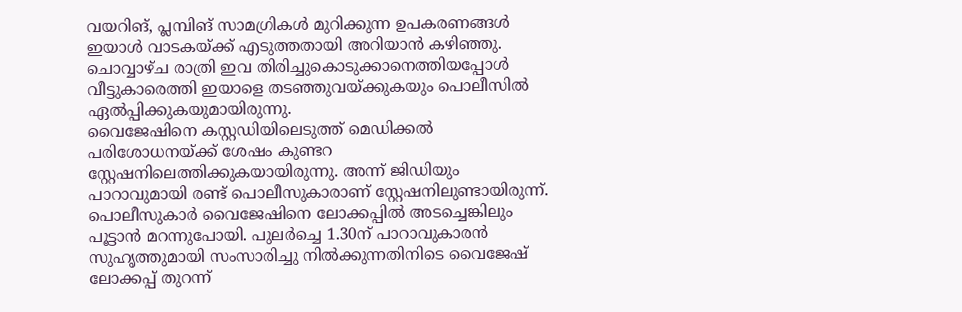വയറിങ്, പ്ലമ്പിങ് സാമഗ്രികൾ മുറിക്കുന്ന ഉപകരണങ്ങൾ ഇയാൾ വാടകയ്ക്ക് എടുത്തതായി അറിയാൻ കഴിഞ്ഞു. ചൊവ്വാഴ്ച രാത്രി ഇവ തിരിച്ചുകൊടുക്കാനെത്തിയപ്പോൾ വീട്ടുകാരെത്തി ഇയാളെ തടഞ്ഞുവയ്ക്കുകയും പൊലീസിൽ ഏൽപ്പിക്കുകയുമായിരുന്നു.
വൈജേഷിനെ കസ്റ്റഡിയിലെടുത്ത് മെഡിക്കൽ പരിശോധനയ്ക്ക് ശേഷം കുണ്ടറ സ്റ്റേഷനിലെത്തിക്കുകയായിരുന്നു. അന്ന് ജിഡിയും പാറാവുമായി രണ്ട് പൊലീസുകാരാണ് സ്റ്റേഷനിലുണ്ടായിരുന്ന്. പൊലീസുകാർ വൈജേഷിനെ ലോക്കപ്പിൽ അടച്ചെങ്കിലും പൂട്ടാൻ മറന്നുപോയി. പുലർച്ചെ 1.30ന് പാറാവുകാരൻ സുഹൃത്തുമായി സംസാരിച്ചു നിൽക്കുന്നതിനിടെ വൈജേഷ് ലോക്കപ്പ് തുറന്ന്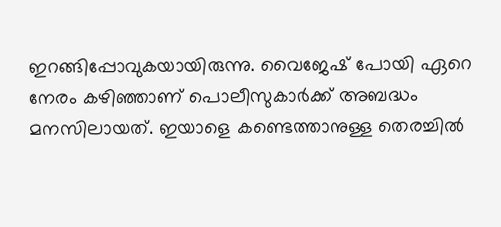ഇറങ്ങിപ്പോവുകയായിരുന്നു. വൈജേഷ് പോയി ഏറെ നേരം കഴിഞ്ഞാണ് പൊലീസുകാർക്ക് അബദ്ധം മനസിലായത്. ഇയാളെ കണ്ടെത്താനുള്ള തെരച്ചിൽ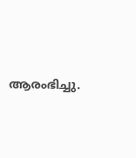ആരംഭിച്ചു.